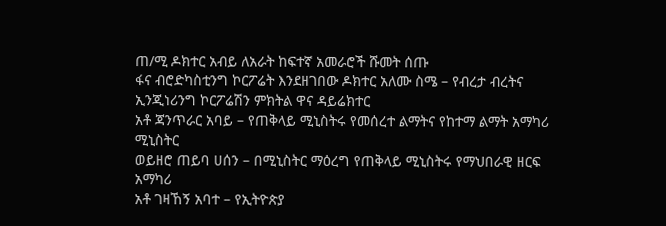ጠ/ሚ ዶክተር አብይ ለአራት ከፍተኛ አመራሮች ሹመት ሰጡ
ፋና ብሮድካስቲንግ ኮርፖሬት እንደዘገበው ዶክተር አለሙ ስሜ – የብረታ ብረትና ኢንጂነሪንግ ኮርፖሬሽን ምክትል ዋና ዳይሬክተር
አቶ ጃንጥራር አባይ – የጠቅላይ ሚኒስትሩ የመሰረተ ልማትና የከተማ ልማት አማካሪ ሚኒስትር
ወይዘሮ ጠይባ ሀሰን – በሚኒስትር ማዕረግ የጠቅላይ ሚኒስትሩ የማህበራዊ ዘርፍ አማካሪ
አቶ ገዛኸኝ አባተ – የኢትዮጵያ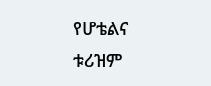የሆቴልና ቱሪዝም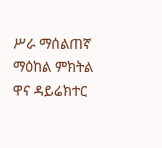ሥራ ማሰልጠኛ ማዕከል ምክትል ዋና ዳይሬክተር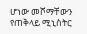ሆነው መሾማቸውን የጠቅላይ ሚኒስትር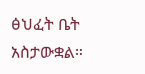ፅህፈት ቤት አስታውቋል።